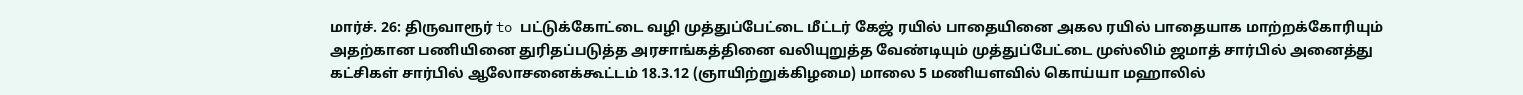மார்ச். 26: திருவாரூர் to பட்டுக்கோட்டை வழி முத்துப்பேட்டை மீட்டர் கேஜ் ரயில் பாதையினை அகல ரயில் பாதையாக மாற்றக்கோரியும் அதற்கான பணியினை துரிதப்படுத்த அரசாங்கத்தினை வலியுறுத்த வேண்டியும் முத்துப்பேட்டை முஸ்லிம் ஜமாத் சார்பில் அனைத்து கட்சிகள் சார்பில் ஆலோசனைக்கூட்டம் 18.3.12 (ஞாயிற்றுக்கிழமை) மாலை 5 மணியளவில் கொய்யா மஹாலில்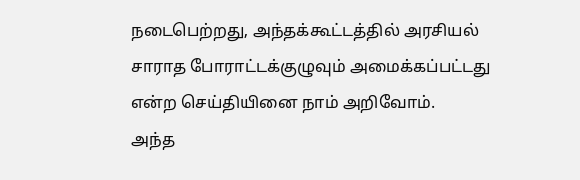நடைபெற்றது, அந்தக்கூட்டத்தில் அரசியல் சாராத போராட்டக்குழுவும் அமைக்கப்பட்டது என்ற செய்தியினை நாம் அறிவோம்.
அந்த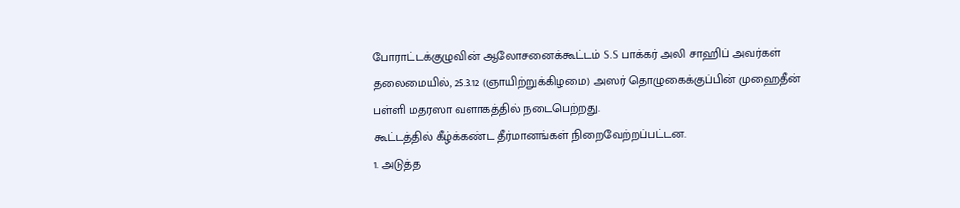போராட்டக்குழுவின் ஆலோசனைக்கூட்டம் S.S பாக்கர் அலி சாஹிப் அவர்கள் தலைமையில், 25.3.12 (ஞாயிற்றுக்கிழமை) அஸர் தொழுகைக்குப்பின் முஹைதீன் பள்ளி மதரஸா வளாகத்தில் நடைபெற்றது.
கூட்டத்தில் கீழ்க்கண்ட தீர்மானங்கள் நிறைவேற்றப்பட்டன.
1. அடுத்த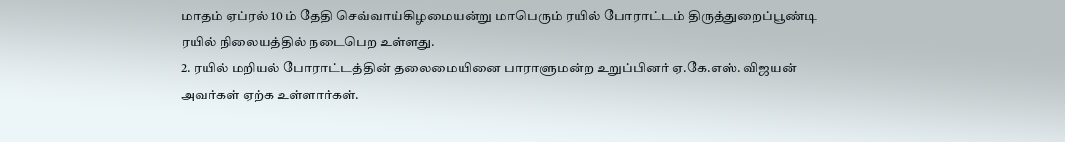மாதம் ஏப்ரல் 10 ம் தேதி செவ்வாய்கிழமையன்று மாபெரும் ரயில் போராட்டம் திருத்துறைப்பூண்டி ரயில் நிலையத்தில் நடைபெற உள்ளது.
2. ரயில் மறியல் போராட்டத்தின் தலைமையினை பாராளுமன்ற உறுப்பினர் ஏ.கே.எஸ். விஜயன் அவர்கள் ஏற்க உள்ளார்கள்.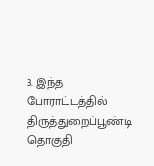3. இந்த போராட்டத்தில் திருத்துறைப்பூண்டி தொகுதி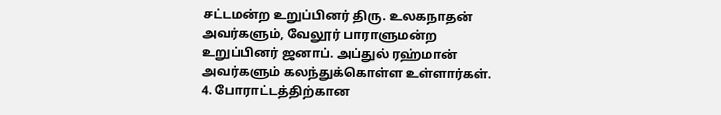சட்டமன்ற உறுப்பினர் திரு. உலகநாதன் அவர்களும், வேலூர் பாராளுமன்ற உறுப்பினர் ஜனாப். அப்துல் ரஹ்மான் அவர்களும் கலந்துக்கொள்ள உள்ளார்கள்.
4. போராட்டத்திற்கான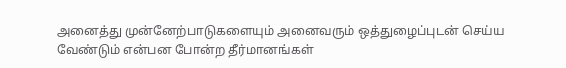அனைத்து முன்னேற்பாடுகளையும் அனைவரும் ஒத்துழைப்புடன் செய்ய வேண்டும் என்பன போன்ற தீர்மானங்கள்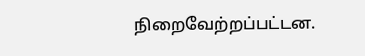நிறைவேற்றப்பட்டன.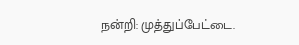நன்றி: முத்துப்பேட்டை.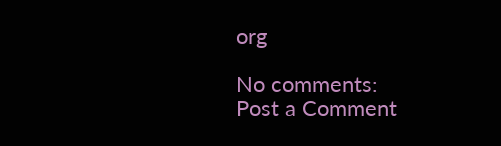org

No comments:
Post a Comment